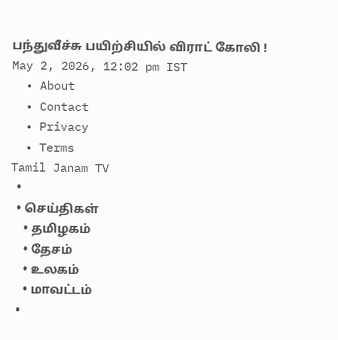பந்துவீச்சு பயிற்சியில் விராட் கோலி !
May 2, 2026, 12:02 pm IST
  • About
  • Contact
  • Privacy
  • Terms
Tamil Janam TV
  •
  • செய்திகள்
    • தமிழகம்
    • தேசம்
    • உலகம்
    • மாவட்டம்
  •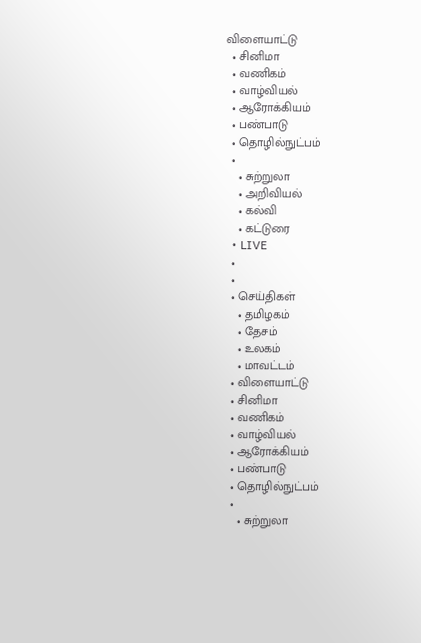விளையாட்டு
  • சினிமா
  • வணிகம்
  • வாழ்வியல்
  • ஆரோக்கியம்
  • பண்பாடு
  • தொழில்நுட்பம்
  •
    • சுற்றுலா
    • அறிவியல்
    • கல்வி
    • கட்டுரை
  • LIVE
  •
  •
  • செய்திகள்
    • தமிழகம்
    • தேசம்
    • உலகம்
    • மாவட்டம்
  • விளையாட்டு
  • சினிமா
  • வணிகம்
  • வாழ்வியல்
  • ஆரோக்கியம்
  • பண்பாடு
  • தொழில்நுட்பம்
  •
    • சுற்றுலா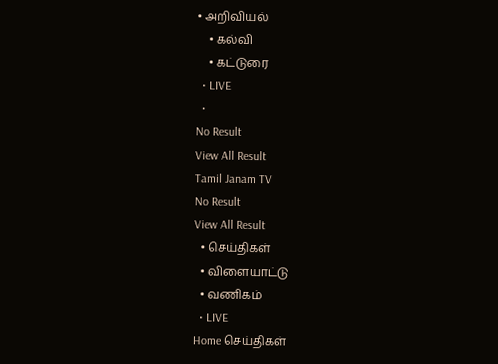• அறிவியல்
    • கல்வி
    • கட்டுரை
  • LIVE
  •
No Result
View All Result
Tamil Janam TV
No Result
View All Result
  • செய்திகள்
  • விளையாட்டு
  • வணிகம்
  • LIVE
Home செய்திகள்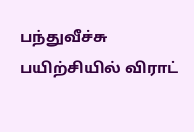பந்துவீச்சு பயிற்சியில் விராட்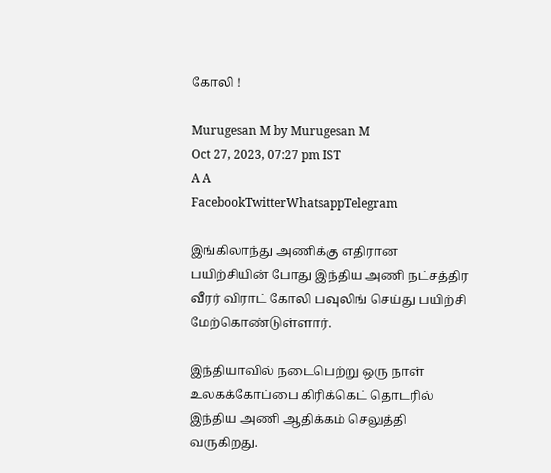கோலி !

Murugesan M by Murugesan M
Oct 27, 2023, 07:27 pm IST
A A
FacebookTwitterWhatsappTelegram

இங்கிலாந்து அணிக்கு எதிரான பயிற்சியின் போது இந்திய அணி நட்சத்திர வீரர் விராட் கோலி பவுலிங் செய்து பயிற்சி மேற்கொண்டுள்ளார்.

இந்தியாவில் நடைபெற்று ஒரு நாள் உலகக்கோப்பை கிரிக்கெட் தொடரில் இந்திய அணி ஆதிக்கம் செலுத்தி வருகிறது.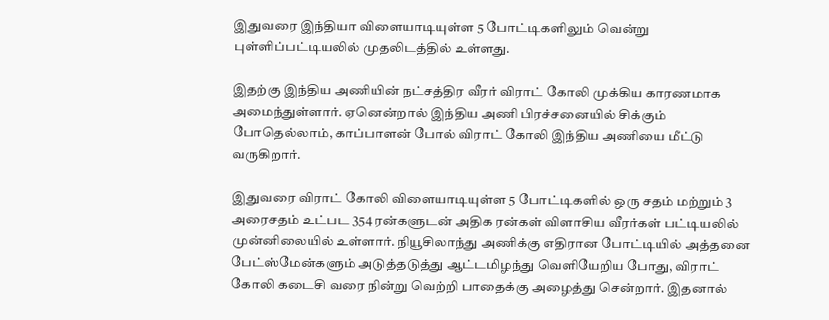இதுவரை இந்தியா விளையாடியுள்ள 5 போட்டிகளிலும் வென்று புள்ளிப்பட்டியலில் முதலிடத்தில் உள்ளது.

இதற்கு இந்திய அணியின் நட்சத்திர வீரர் விராட் கோலி முக்கிய காரணமாக அமைந்துள்ளார். ஏனென்றால் இந்திய அணி பிரச்சனையில் சிக்கும் போதெல்லாம், காப்பாளன் போல் விராட் கோலி இந்திய அணியை மீட்டு வருகிறார்.

இதுவரை விராட் கோலி விளையாடியுள்ள 5 போட்டிகளில் ஒரு சதம் மற்றும் 3 அரைசதம் உட்பட 354 ரன்களுடன் அதிக ரன்கள் விளாசிய வீரர்கள் பட்டியலில் முன்னிலையில் உள்ளார். நியூசிலாந்து அணிக்கு எதிரான போட்டியில் அத்தனை பேட்ஸ்மேன்களும் அடுத்தடுத்து ஆட்டமிழந்து வெளியேறிய போது, விராட் கோலி கடைசி வரை நின்று வெற்றி பாதைக்கு அழைத்து சென்றார். இதனால்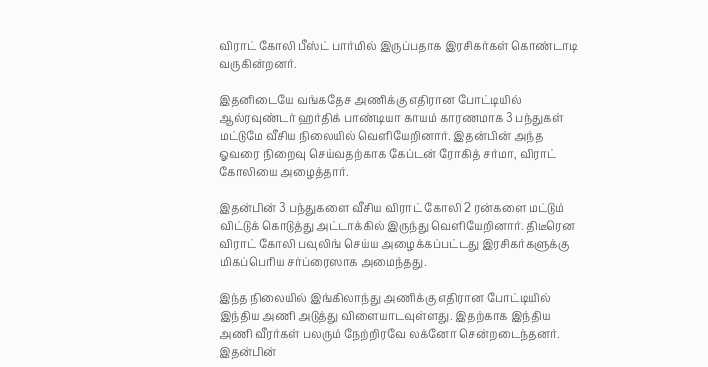விராட் கோலி பீஸ்ட் பார்மில் இருப்பதாக இரசிகர்கள் கொண்டாடி வருகின்றனர்.

இதனிடையே வங்கதேச அணிக்கு எதிரான போட்டியில் ஆல்ரவுண்டர் ஹர்திக் பாண்டியா காயம் காரணமாக 3 பந்துகள் மட்டுமே வீசிய நிலையில் வெளியேறினார். இதன்பின் அந்த ஓவரை நிறைவு செய்வதற்காக கேப்டன் ரோகித் சர்மா, விராட் கோலியை அழைத்தார்.

இதன்பின் 3 பந்துகளை வீசிய விராட் கோலி 2 ரன்களை மட்டும் விட்டுக் கொடுத்து அட்டாக்கில் இருந்து வெளியேறினார். திடீரென விராட் கோலி பவுலிங் செய்ய அழைக்கப்பட்டது இரசிகர்களுக்கு மிகப்பெரிய சர்ப்ரைஸாக அமைந்தது.

இந்த நிலையில் இங்கிலாந்து அணிக்கு எதிரான போட்டியில் இந்திய அணி அடுத்து விளையாடவுள்ளது. இதற்காக இந்திய அணி வீரர்கள் பலரும் நேற்றிரவே லக்னோ சென்றடைந்தனர். இதன்பின்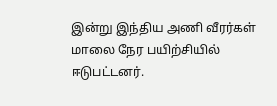இன்று இந்திய அணி வீரர்கள் மாலை நேர பயிற்சியில் ஈடுபட்டனர்.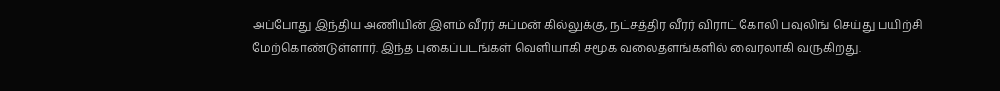அப்போது இந்திய அணியின் இளம் வீரர் சுப்மன் கில்லுக்கு, நட்சத்திர வீரர் விராட் கோலி பவுலிங் செய்து பயிற்சி மேற்கொண்டுள்ளார். இந்த புகைப்படங்கள் வெளியாகி சமூக வலைதளங்களில் வைரலாகி வருகிறது.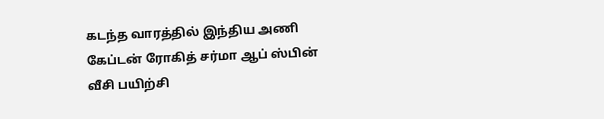கடந்த வாரத்தில் இந்திய அணி கேப்டன் ரோகித் சர்மா ஆப் ஸ்பின் வீசி பயிற்சி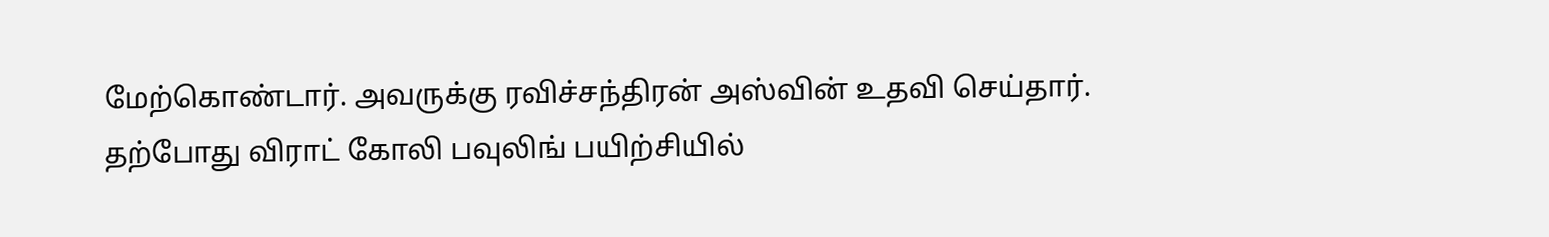மேற்கொண்டார். அவருக்கு ரவிச்சந்திரன் அஸ்வின் உதவி செய்தார். தற்போது விராட் கோலி பவுலிங் பயிற்சியில்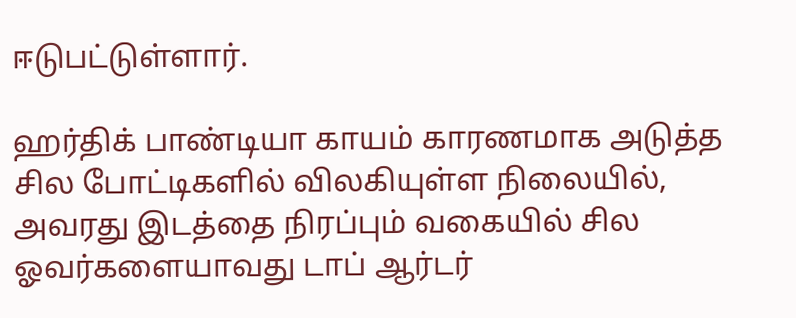ஈடுபட்டுள்ளார்.

ஹர்திக் பாண்டியா காயம் காரணமாக அடுத்த சில போட்டிகளில் விலகியுள்ள நிலையில், அவரது இடத்தை நிரப்பும் வகையில் சில ஓவர்களையாவது டாப் ஆர்டர்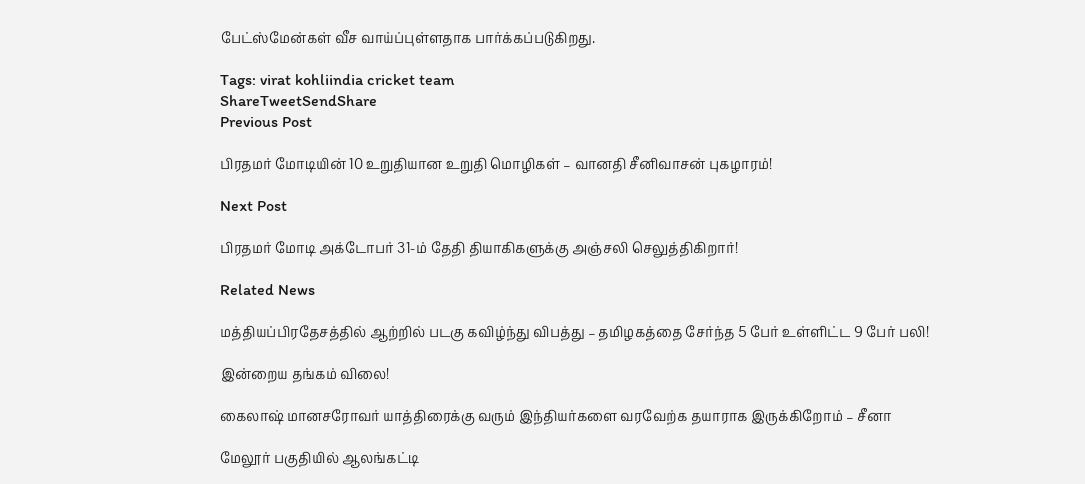பேட்ஸ்மேன்கள் வீச வாய்ப்புள்ளதாக பார்க்கப்படுகிறது.

Tags: virat kohliindia cricket team
ShareTweetSendShare
Previous Post

பிரதமர் மோடியின் 10 உறுதியான உறுதி மொழிகள் – வானதி சீனிவாசன் புகழாரம்!

Next Post

பிரதமர் மோடி அக்டோபர் 31-ம் தேதி தியாகிகளுக்கு அஞ்சலி செலுத்திகிறார்!

Related News

மத்தியப்பிரதேசத்தில் ஆற்றில் படகு கவிழ்ந்து விபத்து – தமிழகத்தை சேர்ந்த 5 பேர் உள்ளிட்ட 9 பேர் பலி!

இன்றைய தங்கம் விலை!

கைலாஷ் மானசரோவர் யாத்திரைக்கு வரும் இந்தியர்களை வரவேற்க தயாராக இருக்கிறோம் – சீனா

மேலூர் பகுதியில் ஆலங்கட்டி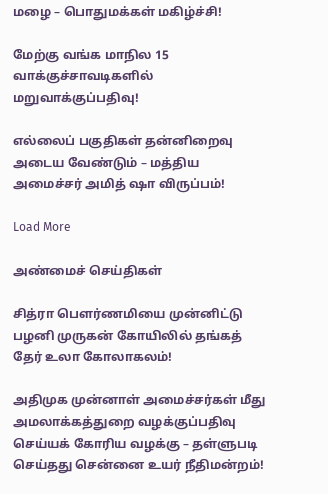மழை – பொதுமக்கள் மகிழ்ச்சி!

மேற்கு வங்க மாநில 15 வாக்குச்சாவடிகளில் மறுவாக்குப்பதிவு!

எல்லைப் பகுதிகள் தன்னிறைவு அடைய வேண்டும் – மத்திய அமைச்சர் அமித் ஷா விருப்பம்!

Load More

அண்மைச் செய்திகள்

சித்ரா பௌர்ணமியை முன்னிட்டு பழனி முருகன் கோயிலில் தங்கத் தேர் உலா கோலாகலம்!

அதிமுக முன்னாள் அமைச்சர்கள் மீது அமலாக்கத்துறை வழக்குப்பதிவு செய்யக் கோரிய வழக்கு – தள்ளுபடி செய்தது சென்னை உயர் நீதிமன்றம்!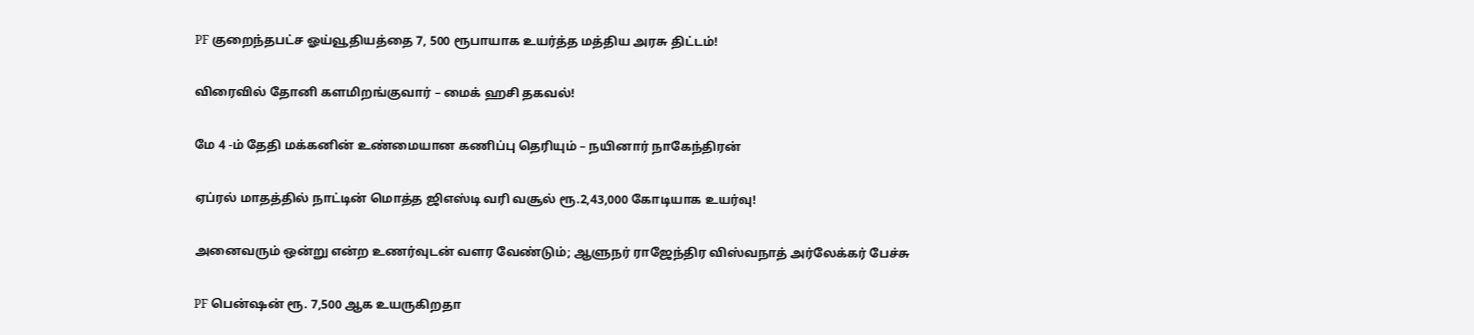PF குறைந்தபட்ச ஓய்வூதியத்தை 7, 500 ரூபாயாக உயர்த்த மத்திய அரசு திட்டம்!

விரைவில் தோனி களமிறங்குவார் – மைக் ஹசி தகவல்!

மே 4 -ம் தேதி மக்கனின் உண்மையான கணிப்பு தெரியும் – நயினார் நாகேந்திரன்

ஏப்ரல் மாதத்தில் நாட்டின் மொத்த ஜிஎஸ்டி வரி வசூல் ரூ.2,43,000 கோடியாக உயர்வு!

அனைவரும் ஒன்று என்ற உணர்வுடன் வளர வேண்டும்; ஆளுநர் ராஜேந்திர விஸ்வநாத் அர்லேக்கர் பேச்சு

PF பென்ஷன் ரூ. 7,500 ஆக உயருகிறதா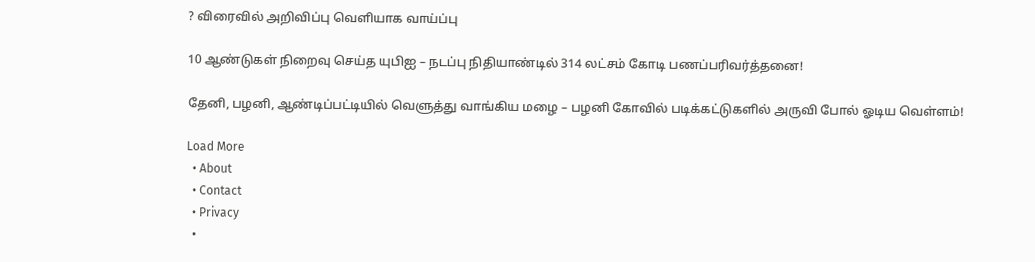? விரைவில் அறிவிப்பு வெளியாக வாய்ப்பு

10 ஆண்டுகள் நிறைவு செய்த யுபிஐ – நடப்பு நிதியாண்டில் 314 லட்சம் கோடி பணப்பரிவர்த்தனை!

தேனி, பழனி, ஆண்டிப்பட்டியில் வெளுத்து வாங்கிய மழை – பழனி கோவில் படிக்கட்டுகளில் அருவி போல் ஓடிய வெள்ளம்!

Load More
  • About
  • Contact
  • Privacy
  •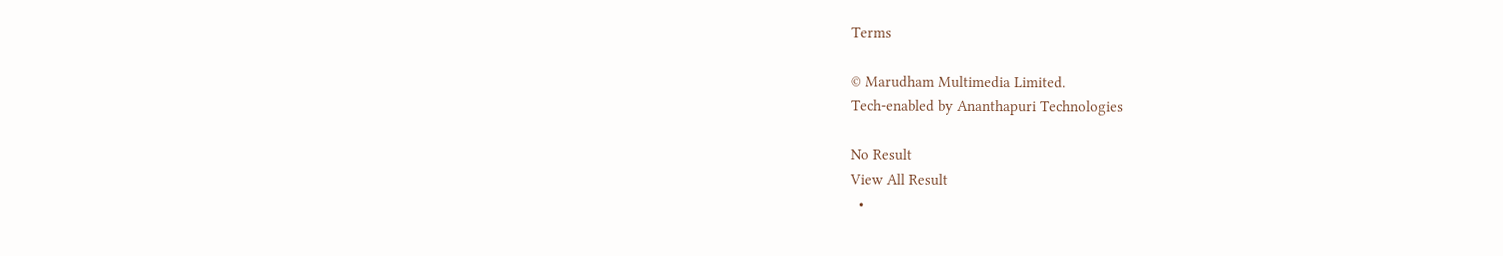Terms

© Marudham Multimedia Limited.
Tech-enabled by Ananthapuri Technologies

No Result
View All Result
  •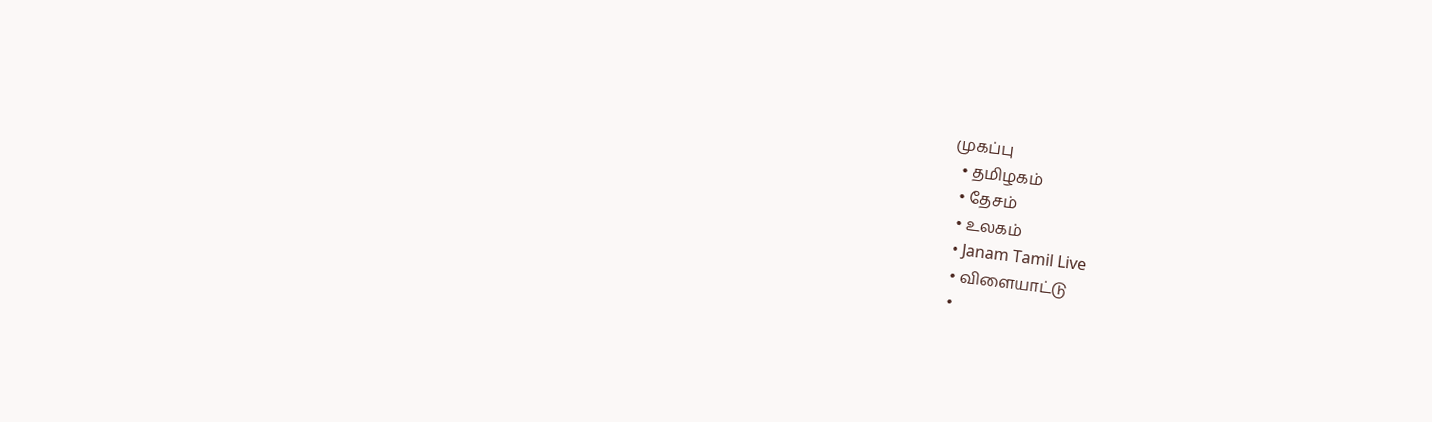முகப்பு
  • தமிழகம்
  • தேசம்
  • உலகம்
  • Janam Tamil Live
  • விளையாட்டு
  •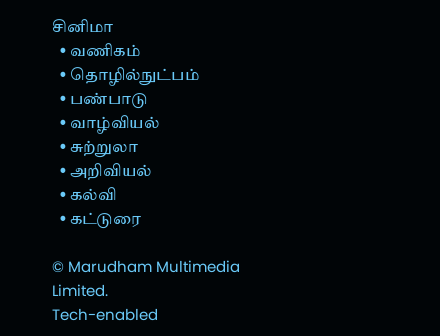சினிமா
  • வணிகம்
  • தொழில்நுட்பம்
  • பண்பாடு
  • வாழ்வியல்
  • சுற்றுலா
  • அறிவியல்
  • கல்வி
  • கட்டுரை

© Marudham Multimedia Limited.
Tech-enabled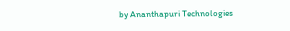by Ananthapuri Technologies